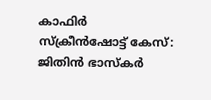കാഫിർ സ്‌ക്രീൻഷോട്ട് കേസ്: ജിതിൻ ഭാസ്‌കർ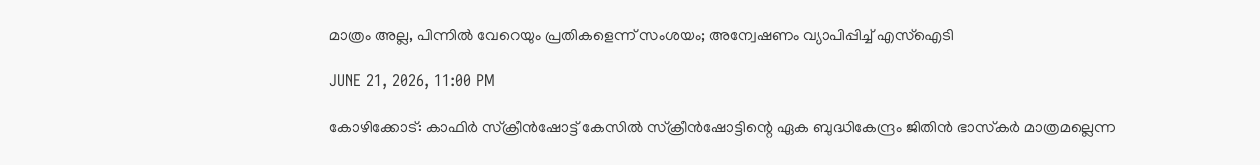മാത്രം അല്ല, പിന്നിൽ വേറെയും പ്രതികളെന്ന് സംശയം; അന്വേഷണം വ്യാപിപ്പിച്ച് എസ്‌ഐടി

JUNE 21, 2026, 11:00 PM

കോഴിക്കോട്: കാഫിർ സ്‌ക്രീൻഷോട്ട് കേസിൽ സ്‌ക്രീൻഷോട്ടിന്റെ ഏക ബുദ്ധികേന്ദ്രം ജിതിൻ ഭാസ്‌കർ മാത്രമല്ലെന്ന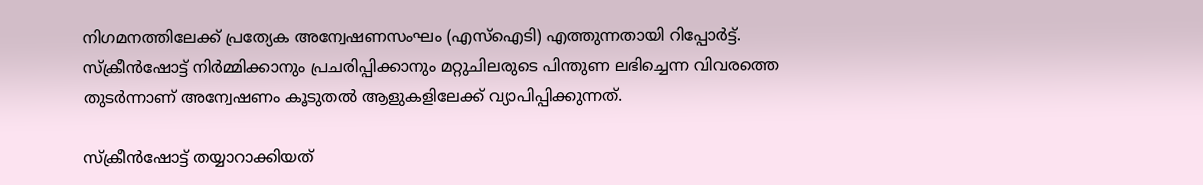നിഗമനത്തിലേക്ക് പ്രത്യേക അന്വേഷണസംഘം (എസ്‌ഐടി) എത്തുന്നതായി റിപ്പോർട്ട്. സ്‌ക്രീൻഷോട്ട് നിർമ്മിക്കാനും പ്രചരിപ്പിക്കാനും മറ്റുചിലരുടെ പിന്തുണ ലഭിച്ചെന്ന വിവരത്തെ തുടർന്നാണ് അന്വേഷണം കൂടുതൽ ആളുകളിലേക്ക് വ്യാപിപ്പിക്കുന്നത്.

സ്‌ക്രീൻഷോട്ട് തയ്യാറാക്കിയത്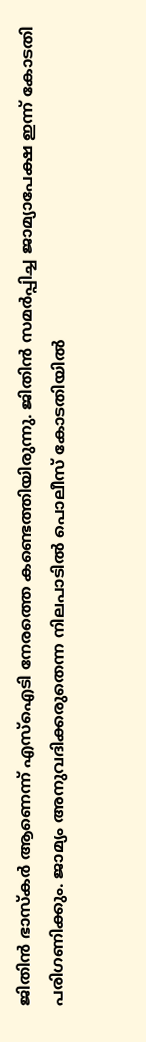ജിതിൻ ഭാസ്‌കർ ആണെന്ന് എസ്‌ഐടി നേരത്തെ കണ്ടെത്തിയിരുന്നു. ജിതിൻ സമർപ്പിച്ച ജാമ്യാപേക്ഷ ഇന്ന് കോടതി പരിഗണിക്കും. ജാമ്യം അനുവദിക്കരുതെന്ന നിലപാടിൽ പൊലീസ് കോടതിയിൽ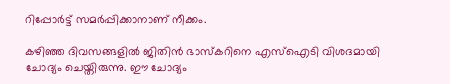റിപ്പോർട്ട് സമർപ്പിക്കാനാണ് നീക്കം.

കഴിഞ്ഞ ദിവസങ്ങളിൽ ജിതിൻ ഭാസ്‌കറിനെ എസ്‌ഐടി വിശദമായി ചോദ്യം ചെയ്തിരുന്നു. ഈ ചോദ്യം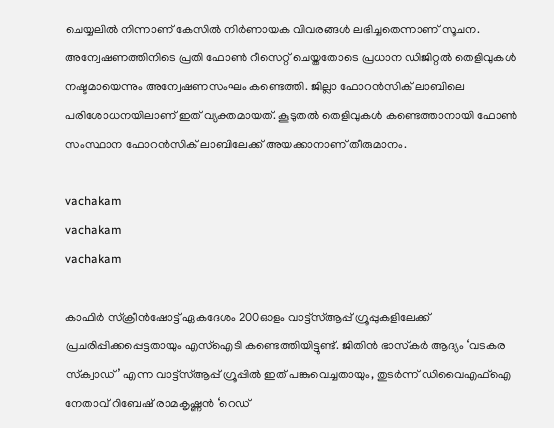ചെയ്യലിൽ നിന്നാണ് കേസിൽ നിർണായക വിവരങ്ങൾ ലഭിച്ചതെന്നാണ് സൂചന. അന്വേഷണത്തിനിടെ പ്രതി ഫോൺ റീസെറ്റ് ചെയ്തതോടെ പ്രധാന ഡിജിറ്റൽ തെളിവുകൾ നഷ്ടമായെന്നും അന്വേഷണസംഘം കണ്ടെത്തി. ജില്ലാ ഫോറൻസിക് ലാബിലെ പരിശോധനയിലാണ് ഇത് വ്യക്തമായത്. കൂടുതൽ തെളിവുകൾ കണ്ടെത്താനായി ഫോൺ സംസ്ഥാന ഫോറൻസിക് ലാബിലേക്ക് അയക്കാനാണ് തീരുമാനം.

vachakam
vachakam
vachakam

കാഫിർ സ്‌ക്രീൻഷോട്ട് ഏകദേശം 200ഓളം വാട്ട്സ്ആപ്പ് ഗ്രൂപ്പുകളിലേക്ക് പ്രചരിപ്പിക്കപ്പെട്ടതായും എസ്‌ഐടി കണ്ടെത്തിയിട്ടുണ്ട്. ജിതിൻ ഭാസ്‌കർ ആദ്യം ‘വടകര സ്‌ക്വാഡ്’ എന്ന വാട്ട്സ്ആപ്പ് ഗ്രൂപ്പിൽ ഇത് പങ്കുവെച്ചതായും, തുടർന്ന് ഡിവൈഎഫ്‌ഐ നേതാവ് റിബേഷ് രാമകൃഷ്ണൻ ‘റെഡ്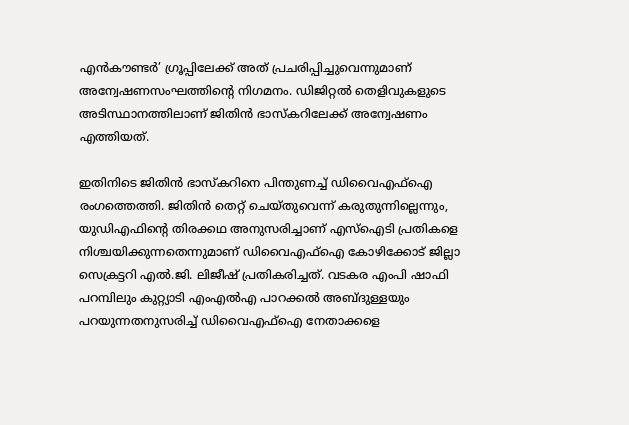എൻകൗണ്ടർ’ ഗ്രൂപ്പിലേക്ക് അത് പ്രചരിപ്പിച്ചുവെന്നുമാണ് അന്വേഷണസംഘത്തിന്റെ നിഗമനം. ഡിജിറ്റൽ തെളിവുകളുടെ അടിസ്ഥാനത്തിലാണ് ജിതിൻ ഭാസ്‌കറിലേക്ക് അന്വേഷണം എത്തിയത്.

ഇതിനിടെ ജിതിൻ ഭാസ്‌കറിനെ പിന്തുണച്ച് ഡിവൈഎഫ്‌ഐ രംഗത്തെത്തി. ജിതിൻ തെറ്റ് ചെയ്തുവെന്ന് കരുതുന്നില്ലെന്നും, യുഡിഎഫിന്റെ തിരക്കഥ അനുസരിച്ചാണ് എസ്‌ഐടി പ്രതികളെ നിശ്ചയിക്കുന്നതെന്നുമാണ് ഡിവൈഎഫ്‌ഐ കോഴിക്കോട് ജില്ലാ സെക്രട്ടറി എൽ.ജി. ലിജീഷ് പ്രതികരിച്ചത്. വടകര എംപി ഷാഫി പറമ്പിലും കുറ്റ്യാടി എംഎൽഎ പാറക്കൽ അബ്ദുള്ളയും പറയുന്നതനുസരിച്ച് ഡിവൈഎഫ്‌ഐ നേതാക്കളെ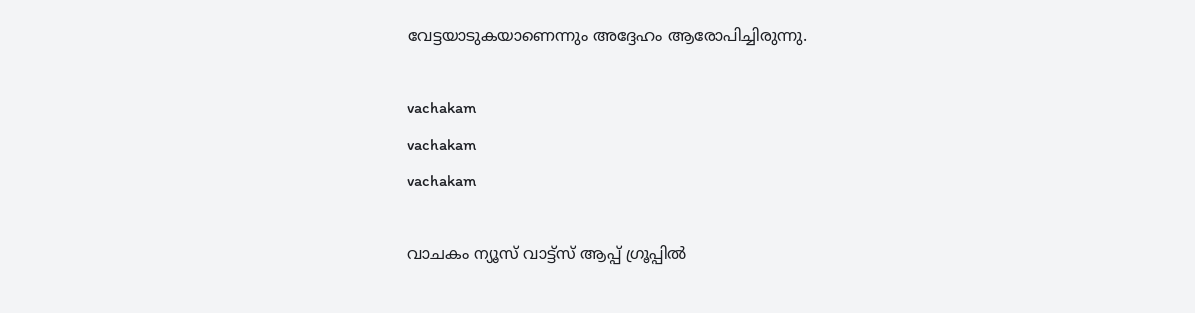വേട്ടയാടുകയാണെന്നും അദ്ദേഹം ആരോപിച്ചിരുന്നു.

vachakam
vachakam
vachakam

വാചകം ന്യൂസ് വാട്ട്സ് ആപ്പ് ഗ്രൂപ്പിൽ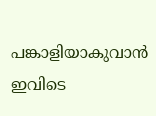പങ്കാളിയാകുവാൻ ഇവിടെ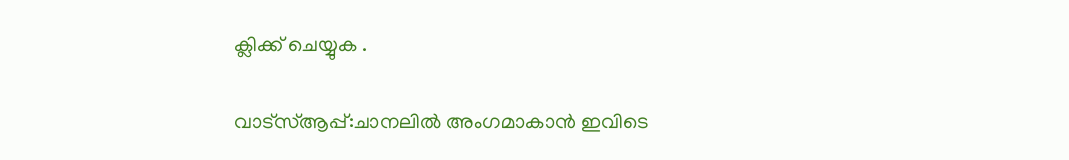ക്ലിക്ക് ചെയ്യുക .

വാട്സ്ആപ്പ്:ചാനലിൽ അംഗമാകാൻ ഇവിടെ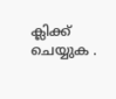ക്ലിക്ക് ചെയ്യുക .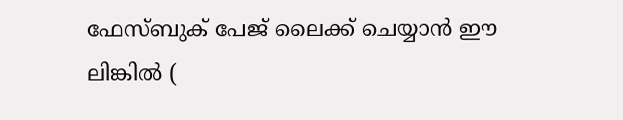ഫേസ്ബുക് പേജ് ലൈക്ക് ചെയ്യാൻ ഈ ലിങ്കിൽ (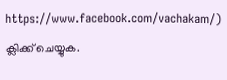https://www.facebook.com/vachakam/) ക്ലിക്ക് ചെയ്യുക.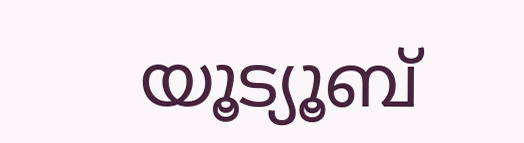യൂട്യൂബ്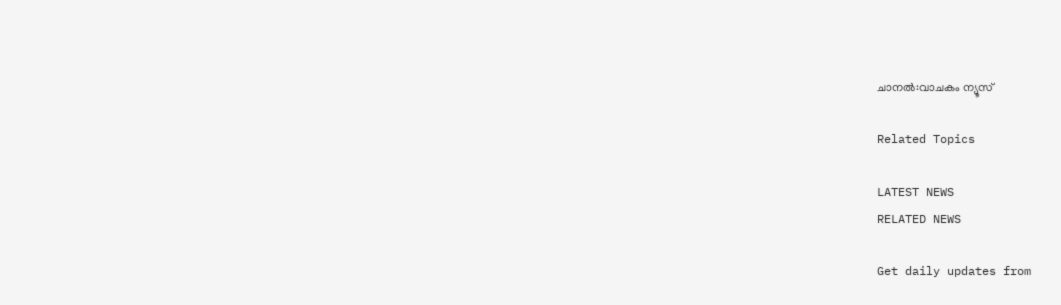ചാനൽ:വാചകം ന്യൂസ്

Related Topics

LATEST NEWS
RELATED NEWS

Get daily updates from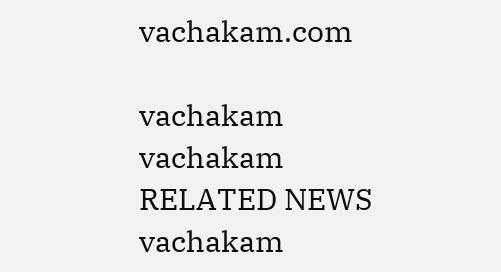vachakam.com

vachakam
vachakam
RELATED NEWS
vachakam